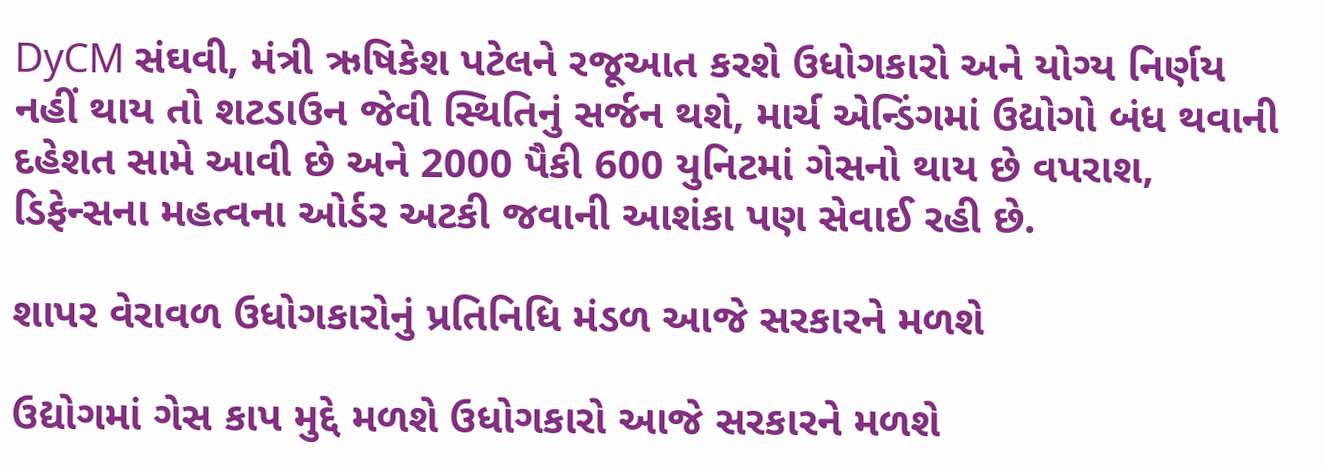DyCM સંઘવી, મંત્રી ઋષિકેશ પટેલને રજૂઆત કરશે ઉધોગકારો અને યોગ્ય નિર્ણય નહીં થાય તો શટડાઉન જેવી સ્થિતિનું સર્જન થશે, માર્ચ એન્ડિંગમાં ઉદ્યોગો બંધ થવાની દહેશત સામે આવી છે અને 2000 પૈકી 600 યુનિટમાં ગેસનો થાય છે વપરાશ, ડિફેન્સના મહત્વના ઓર્ડર અટકી જવાની આશંકા પણ સેવાઈ રહી છે.

શાપર વેરાવળ ઉધોગકારોનું પ્રતિનિધિ મંડળ આજે સરકારને મળશે

ઉદ્યોગમાં ગેસ કાપ મુદ્દે મળશે ઉધોગકારો આજે સરકારને મળશે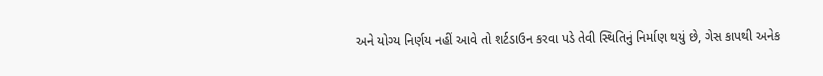અને યોગ્ય નિર્ણય નહીં આવે તો શર્ટડાઉન કરવા પડે તેવી સ્થિતિનું નિર્માણ થયું છે, ગેસ કાપથી અનેક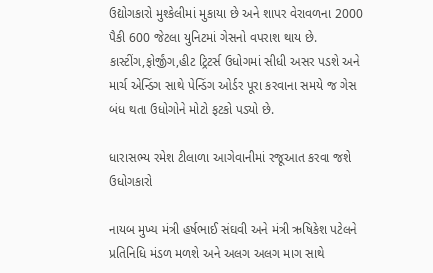ઉદ્યોગકારો મુશ્કેલીમાં મુકાયા છે અને શાપર વેરાવળના 2000 પૈકી 600 જેટલા યુનિટમાં ગેસનો વપરાશ થાય છે. કાસ્ટીંગ,ફોર્જીંગ,હીટ ટ્રિટર્સ ઉધોગમાં સીધી અસર પડશે અને માર્ચ એન્ડિંગ સાથે પેન્ડિંગ ઓર્ડર પૂરા કરવાના સમયે જ ગેસ બંધ થતા ઉધોગોને મોટો ફટકો પડ્યો છે.

ધારાસભ્ય રમેશ ટીલાળા આગેવાનીમાં રજૂઆત કરવા જશે ઉધોગકારો

નાયબ મુખ્ય મંત્રી હર્ષભાઈ સંઘવી અને મંત્રી ઋષિકેશ પટેલને પ્રતિનિધિ મંડળ મળશે અને અલગ અલગ માગ સાથે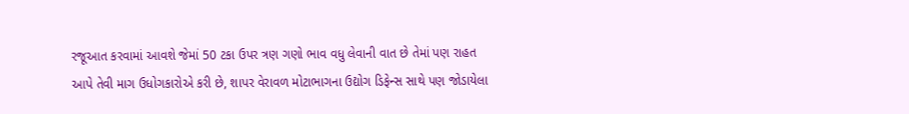રજૂઆત કરવામાં આવશે જેમાં 50 ટકા ઉપર ત્રણ ગણો ભાવ વધુ લેવાની વાત છે તેમાં પણ રાહત આપે તેવી માગ ઉધોગકારોએ કરી છે, શાપર વેરાવળ મોટાભાગના ઉદ્યોગ ડિફેન્સ સાથે પણ જોડાયેલા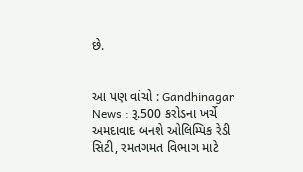છે.


આ પણ વાંચો : Gandhinagar News : રૂ.500 કરોડના ખર્ચે અમદાવાદ બનશે ઓલિમ્પિક રેડી સિટી, રમતગમત વિભાગ માટે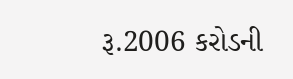રૂ.2006 કરોડની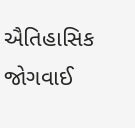ઐતિહાસિક જોગવાઈ